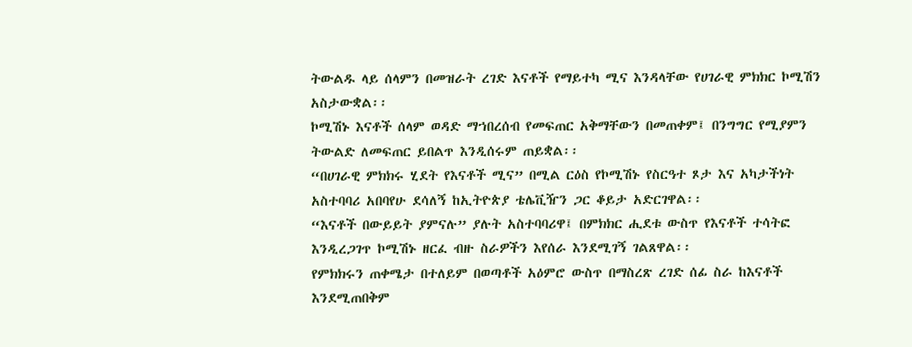ትውልዱ ላይ ሰላምን በመዝራት ረገድ እናቶች የማይተካ ሚና እንዳላቸው የሀገራዊ ምክክር ኮሚሽን አስታውቋል፡፡
ኮሚሽኑ እናቶች ሰላም ወዳድ ማኀበረሰብ የመፍጠር አቅማቸውን በመጠቀም፤ በንግግር የሚያምን ትውልድ ለመፍጠር ይበልጥ እንዲሰሩም ጠይቋል፡፡
“በሀገራዊ ምክክሩ ሂደት የእናቶች ሚና” በሚል ርዕስ የኮሚሽኑ የስርዓተ ጾታ እና አካታችነት አስተባባሪ አበባየሁ ደሳለኝ ከኢትዮጵያ ቴሌቪዥን ጋር ቆይታ አድርገዋል፡፡
“እናቶች በውይይት ያምናሉ” ያሉት አስተባባሪዋ፤ በምክክር ሒደቱ ውስጥ የእናቶች ተሳትፎ እንዲረጋገጥ ኮሚሽኑ ዘርፈ ብዙ ስራዎችን እየሰራ እንደሚገኝ ገልጸዋል፡፡
የምክክሩን ጠቀሜታ በተለይም በወጣቶች አዕምሮ ውስጥ በማስረጽ ረገድ ሰፊ ስራ ከእናቶች እንደሚጠበቅም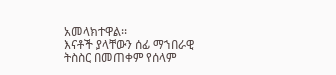አመላክተዋል፡፡
እናቶች ያላቸውን ሰፊ ማኀበራዊ ትስስር በመጠቀም የሰላም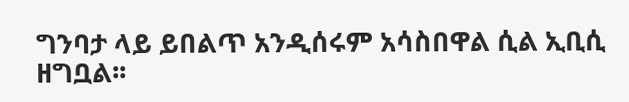ግንባታ ላይ ይበልጥ አንዲሰሩም አሳስበዋል ሲል ኢቢሲ ዘግቧል፡፡